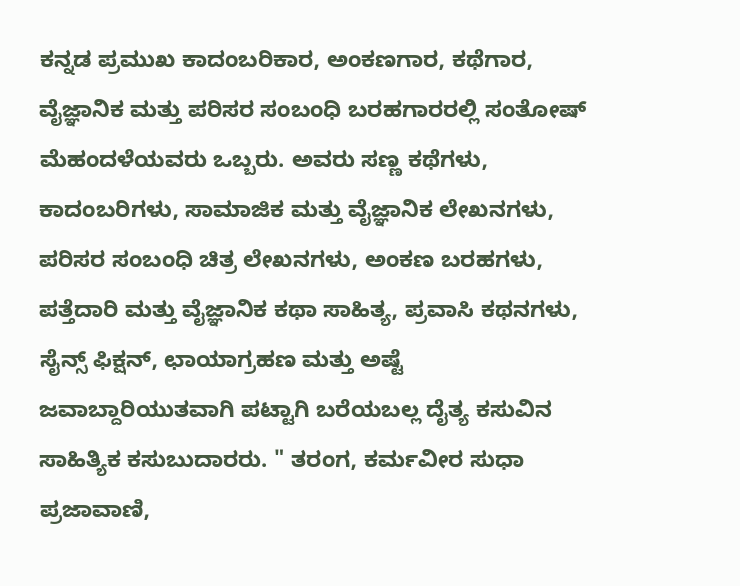ಕನ್ನಡ ಪ್ರಮುಖ ಕಾದಂಬರಿಕಾರ, ಅಂಕಣಗಾರ, ಕಥೆಗಾರ, ವೈಜ್ಞಾನಿಕ ಮತ್ತು ಪರಿಸರ ಸಂಬಂಧಿ ಬರಹಗಾರರಲ್ಲಿ ಸಂತೋಷ್ ಮೆಹಂದಳೆಯವರು ಒಬ್ಬರು. ಅವರು ಸಣ್ಣ ಕಥೆಗಳು, ಕಾದಂಬರಿಗಳು, ಸಾಮಾಜಿಕ ಮತ್ತು ವೈಜ್ಞಾನಿಕ ಲೇಖನಗಳು, ಪರಿಸರ ಸಂಬಂಧಿ ಚಿತ್ರ ಲೇಖನಗಳು, ಅಂಕಣ ಬರಹಗಳು, ಪತ್ತೆದಾರಿ ಮತ್ತು ವೈಜ್ಞಾನಿಕ ಕಥಾ ಸಾಹಿತ್ಯ, ಪ್ರವಾಸಿ ಕಥನಗಳು, ಸೈನ್ಸ್ ಫಿಕ್ಷನ್, ಛಾಯಾಗ್ರಹಣ ಮತ್ತು ಅಷ್ಟೆ ಜವಾಬ್ದಾರಿಯುತವಾಗಿ ಪಟ್ಟಾಗಿ ಬರೆಯಬಲ್ಲ ದೈತ್ಯ ಕಸುವಿನ ಸಾಹಿತ್ಯಿಕ ಕಸುಬುದಾರರು. " ತರಂಗ, ಕರ್ಮವೀರ ಸುಧಾ ಪ್ರಜಾವಾಣಿ,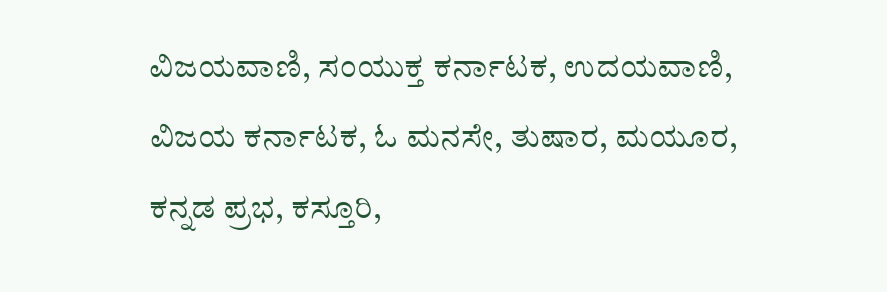ವಿಜಯವಾಣಿ, ಸಂಯುಕ್ತ ಕರ್ನಾಟಕ, ಉದಯವಾಣಿ, ವಿಜಯ ಕರ್ನಾಟಕ, ಓ ಮನಸೇ, ತುಷಾರ, ಮಯೂರ, ಕನ್ನಡ ಪ್ರಭ, ಕಸ್ತೂರಿ,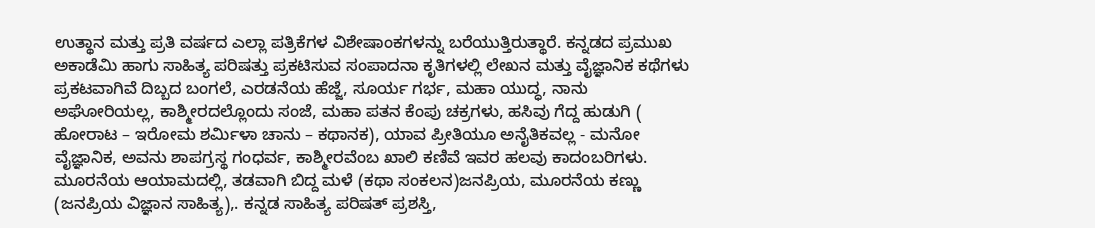ಉತ್ಥಾನ ಮತ್ತು ಪ್ರತಿ ವರ್ಷದ ಎಲ್ಲಾ ಪತ್ರಿಕೆಗಳ ವಿಶೇಷಾಂಕಗಳನ್ನು ಬರೆಯುತ್ತಿರುತ್ಥಾರೆ. ಕನ್ನಡದ ಪ್ರಮುಖ ಅಕಾಡೆಮಿ ಹಾಗು ಸಾಹಿತ್ಯ ಪರಿಷತ್ತು ಪ್ರಕಟಿಸುವ ಸಂಪಾದನಾ ಕೃತಿಗಳಲ್ಲಿ ಲೇಖನ ಮತ್ತು ವೈಜ್ಞಾನಿಕ ಕಥೆಗಳು ಪ್ರಕಟವಾಗಿವೆ ದಿಬ್ಬದ ಬಂಗಲೆ, ಎರಡನೆಯ ಹೆಜ್ಜೆ, ಸೂರ್ಯ ಗರ್ಭ, ಮಹಾ ಯುದ್ಧ, ನಾನು ಅಘೋರಿಯಲ್ಲ, ಕಾಶ್ಮೀರದಲ್ಲೊಂದು ಸಂಜೆ, ಮಹಾ ಪತನ ಕೆಂಪು ಚಕ್ರಗಳು, ಹಸಿವು ಗೆದ್ದ ಹುಡುಗಿ ( ಹೋರಾಟ – ಇರೋಮ ಶರ್ಮಿಳಾ ಚಾನು – ಕಥಾನಕ), ಯಾವ ಪ್ರೀತಿಯೂ ಅನೈತಿಕವಲ್ಲ - ಮನೋ ವೈಜ್ಞಾನಿಕ, ಅವನು ಶಾಪಗ್ರಸ್ಥ ಗಂಧರ್ವ, ಕಾಶ್ಮೀರವೆಂಬ ಖಾಲಿ ಕಣಿವೆ ಇವರ ಹಲವು ಕಾದಂಬರಿಗಳು. ಮೂರನೆಯ ಆಯಾಮದಲ್ಲಿ, ತಡವಾಗಿ ಬಿದ್ದ ಮಳೆ (ಕಥಾ ಸಂಕಲನ)ಜನಪ್ರಿಯ, ಮೂರನೆಯ ಕಣ್ಣು (ಜನಪ್ರಿಯ ವಿಜ್ಞಾನ ಸಾಹಿತ್ಯ),. ಕನ್ನಡ ಸಾಹಿತ್ಯ ಪರಿಷತ್ ಪ್ರಶಸ್ತಿ,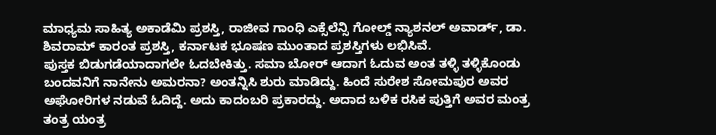ಮಾಧ್ಯಮ ಸಾಹಿತ್ಯ ಅಕಾಡೆಮಿ ಪ್ರಶಸ್ತಿ, ರಾಜೀವ ಗಾಂಧಿ ಎಕ್ಸೆಲೆನ್ಸಿ ಗೋಲ್ಡ್ ನ್ಯಾಶನಲ್ ಅವಾರ್ಡ್, ಡಾ. ಶಿವರಾಮ್ ಕಾರಂತ ಪ್ರಶಸ್ತಿ, ಕರ್ನಾಟಕ ಭೂಷಣ ಮುಂತಾದ ಪ್ರಶಸ್ತಿಗಳು ಲಭಿಸಿವೆ.
ಪುಸ್ತಕ ಬಿಡುಗಡೆಯಾದಾಗಲೇ ಓದಬೇಕಿತ್ತು. ಸಮಾ ಬೋರ್ ಆದಾಗ ಓದುವ ಅಂತ ತಳ್ಳಿ ತಳ್ಳಿಕೊಂಡು ಬಂದವನಿಗೆ ನಾನೇನು ಅಮರನಾ? ಅಂತನ್ನಿಸಿ ಶುರು ಮಾಡಿದ್ದು. ಹಿಂದೆ ಸುರೇಶ ಸೋಮಪುರ ಅವರ ಅಘೋರಿಗಳ ನಡುವೆ ಓದಿದ್ದೆ. ಅದು ಕಾದಂಬರಿ ಪ್ರಕಾರದ್ದು. ಅದಾದ ಬಳಿಕ ರಸಿಕ ಪುತ್ತಿಗೆ ಅವರ ಮಂತ್ರ ತಂತ್ರ ಯಂತ್ರ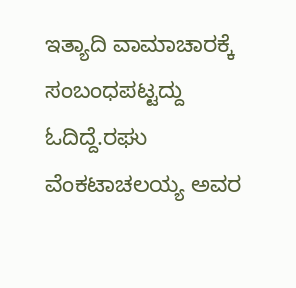ಇತ್ಯಾದಿ ವಾಮಾಚಾರಕ್ಕೆ ಸಂಬಂಧಪಟ್ಟದ್ದು ಓದಿದ್ದೆ.ರಘು ವೆಂಕಟಾಚಲಯ್ಯ ಅವರ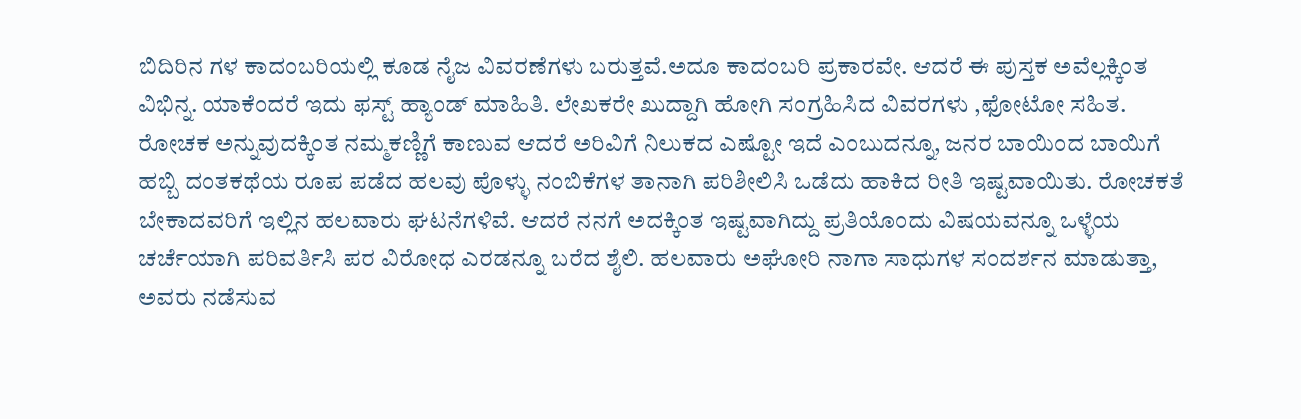ಬಿದಿರಿನ ಗಳ ಕಾದಂಬರಿಯಲ್ಲಿ ಕೂಡ ನೈಜ ವಿವರಣೆಗಳು ಬರುತ್ತವೆ.ಅದೂ ಕಾದಂಬರಿ ಪ್ರಕಾರವೇ. ಆದರೆ ಈ ಪುಸ್ತಕ ಅವೆಲ್ಲಕ್ಕಿಂತ ವಿಭಿನ್ನ. ಯಾಕೆಂದರೆ ಇದು ಫಸ್ಟ್ ಹ್ಯಾಂಡ್ ಮಾಹಿತಿ. ಲೇಖಕರೇ ಖುದ್ದಾಗಿ ಹೋಗಿ ಸಂಗ್ರಹಿಸಿದ ವಿವರಗಳು ,ಫೋಟೋ ಸಹಿತ. ರೋಚಕ ಅನ್ನುವುದಕ್ಕಿಂತ ನಮ್ಮಕಣ್ಣಿಗೆ ಕಾಣುವ ಆದರೆ ಅರಿವಿಗೆ ನಿಲುಕದ ಎಷ್ಟೋ ಇದೆ ಎಂಬುದನ್ನೂ, ಜನರ ಬಾಯಿಂದ ಬಾಯಿಗೆ ಹಬ್ಬಿ ದಂತಕಥೆಯ ರೂಪ ಪಡೆದ ಹಲವು ಪೊಳ್ಳು ನಂಬಿಕೆಗಳ ತಾನಾಗಿ ಪರಿಶೀಲಿಸಿ ಒಡೆದು ಹಾಕಿದ ರೀತಿ ಇಷ್ಟವಾಯಿತು. ರೋಚಕತೆ ಬೇಕಾದವರಿಗೆ ಇಲ್ಲಿನ ಹಲವಾರು ಘಟನೆಗಳಿವೆ. ಆದರೆ ನನಗೆ ಅದಕ್ಕಿಂತ ಇಷ್ಟವಾಗಿದ್ದು ಪ್ರತಿಯೊಂದು ವಿಷಯವನ್ನೂ ಒಳ್ಳೆಯ ಚರ್ಚೆಯಾಗಿ ಪರಿವರ್ತಿಸಿ ಪರ ವಿರೋಧ ಎರಡನ್ನೂ ಬರೆದ ಶೈಲಿ. ಹಲವಾರು ಅಘೋರಿ ನಾಗಾ ಸಾಧುಗಳ ಸಂದರ್ಶನ ಮಾಡುತ್ತಾ, ಅವರು ನಡೆಸುವ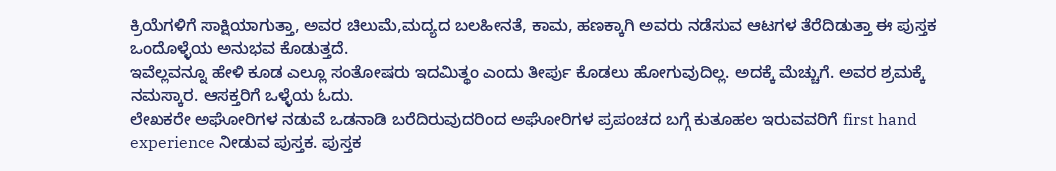ಕ್ರಿಯೆಗಳಿಗೆ ಸಾಕ್ಷಿಯಾಗುತ್ತಾ, ಅವರ ಚಿಲುಮೆ,ಮದ್ಯದ ಬಲಹೀನತೆ, ಕಾಮ, ಹಣಕ್ಕಾಗಿ ಅವರು ನಡೆಸುವ ಆಟಗಳ ತೆರೆದಿಡುತ್ತಾ ಈ ಪುಸ್ತಕ ಒಂದೊಳ್ಳೆಯ ಅನುಭವ ಕೊಡುತ್ತದೆ.
ಇವೆಲ್ಲವನ್ನೂ ಹೇಳಿ ಕೂಡ ಎಲ್ಲೂ ಸಂತೋಷರು ಇದಮಿತ್ಥಂ ಎಂದು ತೀರ್ಪು ಕೊಡಲು ಹೋಗುವುದಿಲ್ಲ. ಅದಕ್ಕೆ ಮೆಚ್ಚುಗೆ. ಅವರ ಶ್ರಮಕ್ಕೆ ನಮಸ್ಕಾರ. ಆಸಕ್ತರಿಗೆ ಒಳ್ಳೆಯ ಓದು.
ಲೇಖಕರೇ ಅಘೋರಿಗಳ ನಡುವೆ ಒಡನಾಡಿ ಬರೆದಿರುವುದರಿಂದ ಅಘೋರಿಗಳ ಪ್ರಪಂಚದ ಬಗ್ಗೆ ಕುತೂಹಲ ಇರುವವರಿಗೆ first hand experience ನೀಡುವ ಪುಸ್ತಕ. ಪುಸ್ತಕ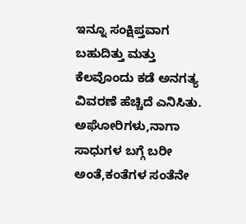ಇನ್ನೂ ಸಂಕ್ಷಿಪ್ತವಾಗ ಬಹುದಿತ್ತು ಮತ್ತು ಕೆಲವೊಂದು ಕಡೆ ಅನಗತ್ಯ ವಿವರಣೆ ಹೆಚ್ಚಿದೆ ಎನಿಸಿತು.
ಅಘೋರಿಗಳು,ನಾಗಾ ಸಾಧುಗಳ ಬಗ್ಗೆ ಬರೀ ಅಂತೆ,ಕಂತೆಗಳ ಸಂತೆನೇ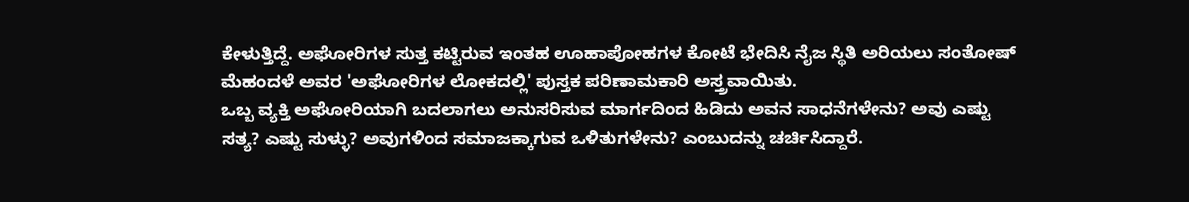ಕೇಳುತ್ತಿದ್ದೆ. ಅಘೋರಿಗಳ ಸುತ್ತ ಕಟ್ಟಿರುವ ಇಂತಹ ಊಹಾಪೋಹಗಳ ಕೋಟೆ ಭೇದಿಸಿ ನೈಜ ಸ್ಥಿತಿ ಅರಿಯಲು ಸಂತೋಷ್ ಮೆಹಂದಳೆ ಅವರ 'ಅಘೋರಿಗಳ ಲೋಕದಲ್ಲಿ' ಪುಸ್ತಕ ಪರಿಣಾಮಕಾರಿ ಅಸ್ತ್ರವಾಯಿತು.
ಒಬ್ಬ ವ್ಯಕ್ತಿ ಅಘೋರಿಯಾಗಿ ಬದಲಾಗಲು ಅನುಸರಿಸುವ ಮಾರ್ಗದಿಂದ ಹಿಡಿದು ಅವನ ಸಾಧನೆಗಳೇನು? ಅವು ಎಷ್ಟು ಸತ್ಯ? ಎಷ್ಟು ಸುಳ್ಳು? ಅವುಗಳಿಂದ ಸಮಾಜಕ್ಕಾಗುವ ಒಳಿತುಗಳೇನು? ಎಂಬುದನ್ನು ಚರ್ಚಿಸಿದ್ದಾರೆ.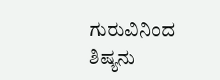ಗುರುವಿನಿಂದ ಶಿಷ್ಯನು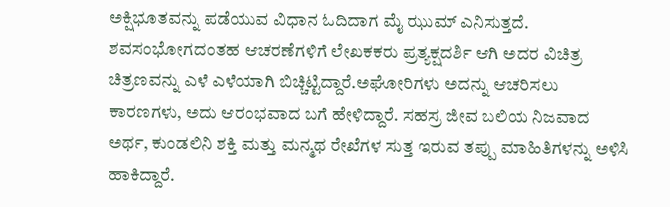ಅಕ್ಷಿಭೂತವನ್ನು ಪಡೆಯುವ ವಿಧಾನ ಓದಿದಾಗ ಮೈ ಝುಮ್ ಎನಿಸುತ್ತದೆ. ಶವಸಂಭೋಗದಂತಹ ಆಚರಣೆಗಳಿಗೆ ಲೇಖಕಕರು ಪ್ರತ್ಯಕ್ಷದರ್ಶಿ ಆಗಿ ಅದರ ವಿಚಿತ್ರ ಚಿತ್ರಣವನ್ನು ಎಳೆ ಎಳೆಯಾಗಿ ಬಿಚ್ಚಿಟ್ಟಿದ್ದಾರೆ.ಅಘೋರಿಗಳು ಅದನ್ನು ಆಚರಿಸಲು ಕಾರಣಗಳು, ಅದು ಆರಂಭವಾದ ಬಗೆ ಹೇಳಿದ್ದಾರೆ. ಸಹಸ್ರ ಜೀವ ಬಲಿಯ ನಿಜವಾದ ಅರ್ಥ, ಕುಂಡಲಿನಿ ಶಕ್ತಿ ಮತ್ತು ಮನ್ಮಥ ರೇಖೆಗಳ ಸುತ್ತ ಇರುವ ತಪ್ಪು ಮಾಹಿತಿಗಳನ್ನು ಅಳಿಸಿ ಹಾಕಿದ್ದಾರೆ.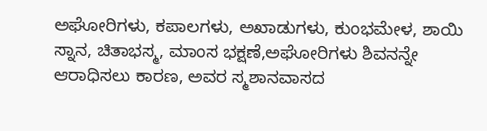ಅಘೋರಿಗಳು, ಕಪಾಲಗಳು, ಅಖಾಡುಗಳು, ಕುಂಭಮೇಳ, ಶಾಯಿ ಸ್ನಾನ, ಚಿತಾಭಸ್ಮ, ಮಾಂಸ ಭಕ್ಷಣೆ,ಅಘೋರಿಗಳು ಶಿವನನ್ನೇ ಆರಾಧಿಸಲು ಕಾರಣ, ಅವರ ಸ್ಮಶಾನವಾಸದ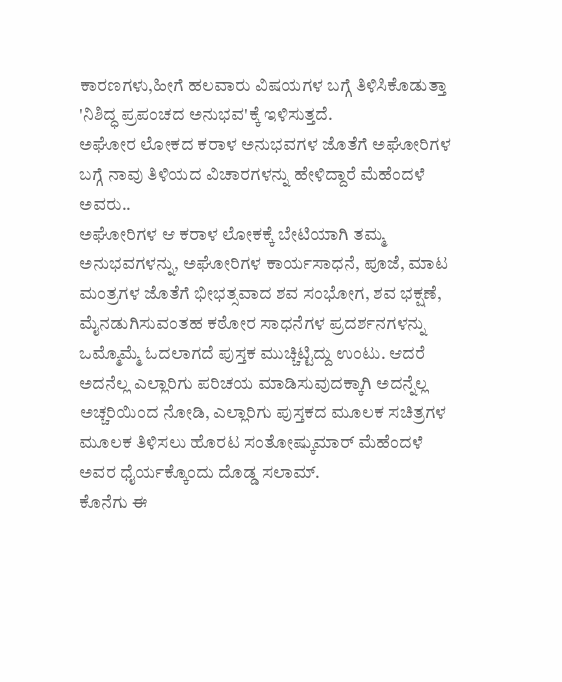ಕಾರಣಗಳು,ಹೀಗೆ ಹಲವಾರು ವಿಷಯಗಳ ಬಗ್ಗೆ ತಿಳಿಸಿಕೊಡುತ್ತಾ 'ನಿಶಿದ್ಧ ಪ್ರಪಂಚದ ಅನುಭವ'ಕ್ಕೆ ಇಳಿಸುತ್ತದೆ.
ಅಘೋರ ಲೋಕದ ಕರಾಳ ಅನುಭವಗಳ ಜೊತೆಗೆ ಅಘೋರಿಗಳ ಬಗ್ಗೆ ನಾವು ತಿಳಿಯದ ವಿಚಾರಗಳನ್ನು ಹೇಳಿದ್ದಾರೆ ಮೆಹೆಂದಳೆ ಅವರು..
ಅಘೋರಿಗಳ ಆ ಕರಾಳ ಲೋಕಕ್ಕೆ ಬೇಟಿಯಾಗಿ ತಮ್ಮ ಅನುಭವಗಳನ್ನು, ಅಘೋರಿಗಳ ಕಾರ್ಯಸಾಧನೆ, ಪೂಜೆ, ಮಾಟ ಮಂತ್ರಗಳ ಜೊತೆಗೆ ಭೀಭತ್ಸವಾದ ಶವ ಸಂಭೋಗ, ಶವ ಭಕ್ಷಣೆ, ಮೈನಡುಗಿಸುವಂತಹ ಕಠೋರ ಸಾಧನೆಗಳ ಪ್ರದರ್ಶನಗಳನ್ನು ಒಮ್ಮೊಮ್ಮೆ ಓದಲಾಗದೆ ಪುಸ್ತಕ ಮುಚ್ಚಿಟ್ಟಿದ್ದು ಉಂಟು. ಆದರೆ ಅದನೆಲ್ಲ ಎಲ್ಲಾರಿಗು ಪರಿಚಯ ಮಾಡಿಸುವುದಕ್ಕಾಗಿ ಅದನ್ನೆಲ್ಲ ಅಚ್ಚರಿಯಿಂದ ನೋಡಿ, ಎಲ್ಲಾರಿಗು ಪುಸ್ತಕದ ಮೂಲಕ ಸಚಿತ್ರಗಳ ಮೂಲಕ ತಿಳಿಸಲು ಹೊರಟ ಸಂತೋಷ್ಕುಮಾರ್ ಮೆಹೆಂದಳೆ ಅವರ ಧೈರ್ಯಕ್ಕೊಂದು ದೊಡ್ಡ ಸಲಾಮ್.
ಕೊನೆಗು ಈ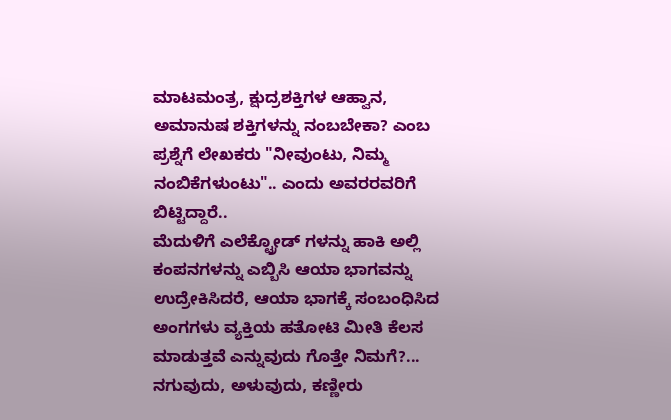ಮಾಟಮಂತ್ರ, ಕ್ಷುದ್ರಶಕ್ತಿಗಳ ಆಹ್ವಾನ, ಅಮಾನುಷ ಶಕ್ತಿಗಳನ್ನು ನಂಬಬೇಕಾ? ಎಂಬ ಪ್ರಶ್ನೆಗೆ ಲೇಖಕರು "ನೀವುಂಟು, ನಿಮ್ಮ ನಂಬಿಕೆಗಳುಂಟು".. ಎಂದು ಅವರರವರಿಗೆ ಬಿಟ್ಟಿದ್ದಾರೆ..
ಮೆದುಳಿಗೆ ಎಲೆಕ್ಟ್ರೋಡ್ ಗಳನ್ನು ಹಾಕಿ ಅಲ್ಲಿ ಕಂಪನಗಳನ್ನು ಎಬ್ಬಿಸಿ ಆಯಾ ಭಾಗವನ್ನು ಉದ್ರೇಕಿಸಿದರೆ, ಆಯಾ ಭಾಗಕ್ಕೆ ಸಂಬಂಧಿಸಿದ ಅಂಗಗಳು ವ್ಯಕ್ತಿಯ ಹತೋಟಿ ಮೀತಿ ಕೆಲಸ ಮಾಡುತ್ತವೆ ಎನ್ನುವುದು ಗೊತ್ತೇ ನಿಮಗೆ?... ನಗುವುದು, ಅಳುವುದು, ಕಣ್ಣೀರು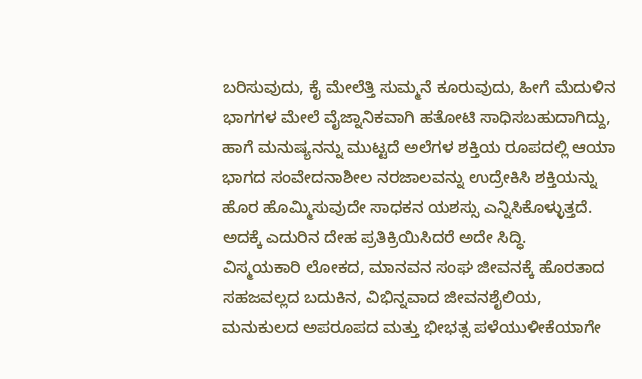ಬರಿಸುವುದು, ಕೈ ಮೇಲೆತ್ತಿ ಸುಮ್ಮನೆ ಕೂರುವುದು, ಹೀಗೆ ಮೆದುಳಿನ ಭಾಗಗಳ ಮೇಲೆ ವೈಜ್ನಾನಿಕವಾಗಿ ಹತೋಟಿ ಸಾಧಿಸಬಹುದಾಗಿದ್ದು, ಹಾಗೆ ಮನುಷ್ಯನನ್ನು ಮುಟ್ಟದೆ ಅಲೆಗಳ ಶಕ್ತಿಯ ರೂಪದಲ್ಲಿ ಆಯಾ ಭಾಗದ ಸಂವೇದನಾಶೀಲ ನರಜಾಲವನ್ನು ಉದ್ರೇಕಿಸಿ ಶಕ್ತಿಯನ್ನು ಹೊರ ಹೊಮ್ಮಿಸುವುದೇ ಸಾಧಕನ ಯಶಸ್ಸು ಎನ್ನಿಸಿಕೊಳ್ಳುತ್ತದೆ. ಅದಕ್ಕೆ ಎದುರಿನ ದೇಹ ಪ್ರತಿಕ್ರಿಯಿಸಿದರೆ ಅದೇ ಸಿದ್ಧಿ.
ವಿಸ್ಮಯಕಾರಿ ಲೋಕದ, ಮಾನವನ ಸಂಘ ಜೀವನಕ್ಕೆ ಹೊರತಾದ ಸಹಜವಲ್ಲದ ಬದುಕಿನ, ವಿಭಿನ್ನವಾದ ಜೀವನಶೈಲಿಯ, ಮನುಕುಲದ ಅಪರೂಪದ ಮತ್ತು ಭೀಭತ್ಸ ಪಳೆಯುಳೀಕೆಯಾಗೇ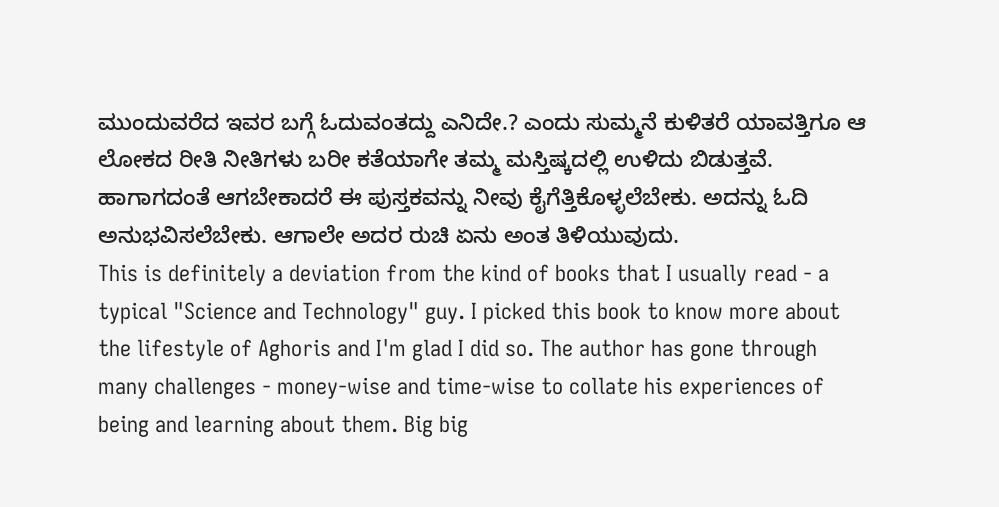ಮುಂದುವರೆದ ಇವರ ಬಗ್ಗೆ ಓದುವಂತದ್ದು ಎನಿದೇ.? ಎಂದು ಸುಮ್ಮನೆ ಕುಳಿತರೆ ಯಾವತ್ತಿಗೂ ಆ ಲೋಕದ ರೀತಿ ನೀತಿಗಳು ಬರೀ ಕತೆಯಾಗೇ ತಮ್ಮ ಮಸ್ತಿಷ್ಕದಲ್ಲಿ ಉಳಿದು ಬಿಡುತ್ತವೆ. ಹಾಗಾಗದಂತೆ ಆಗಬೇಕಾದರೆ ಈ ಪುಸ್ತಕವನ್ನು ನೀವು ಕೈಗೆತ್ತಿಕೊಳ್ಳಲೆಬೇಕು. ಅದನ್ನು ಓದಿ ಅನುಭವಿಸಲೆಬೇಕು. ಆಗಾಲೇ ಅದರ ರುಚಿ ಏನು ಅಂತ ತಿಳಿಯುವುದು.
This is definitely a deviation from the kind of books that I usually read - a typical "Science and Technology" guy. I picked this book to know more about the lifestyle of Aghoris and I'm glad I did so. The author has gone through many challenges - money-wise and time-wise to collate his experiences of being and learning about them. Big big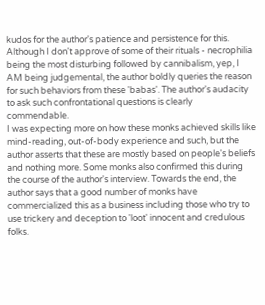kudos for the author's patience and persistence for this.
Although I don't approve of some of their rituals - necrophilia being the most disturbing followed by cannibalism, yep, I AM being judgemental, the author boldly queries the reason for such behaviors from these 'babas'. The author's audacity to ask such confrontational questions is clearly commendable.
I was expecting more on how these monks achieved skills like mind-reading, out-of-body experience and such, but the author asserts that these are mostly based on people's beliefs and nothing more. Some monks also confirmed this during the course of the author's interview. Towards the end, the author says that a good number of monks have commercialized this as a business including those who try to use trickery and deception to 'loot' innocent and credulous folks.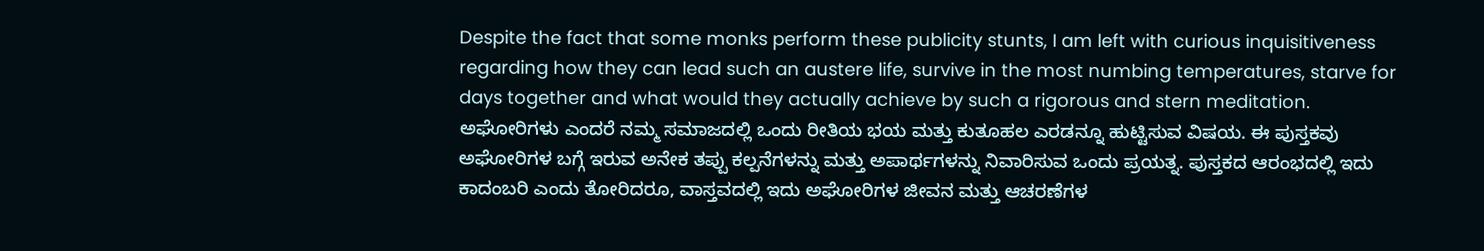Despite the fact that some monks perform these publicity stunts, I am left with curious inquisitiveness regarding how they can lead such an austere life, survive in the most numbing temperatures, starve for days together and what would they actually achieve by such a rigorous and stern meditation.
ಅಘೋರಿಗಳು ಎಂದರೆ ನಮ್ಮ ಸಮಾಜದಲ್ಲಿ ಒಂದು ರೀತಿಯ ಭಯ ಮತ್ತು ಕುತೂಹಲ ಎರಡನ್ನೂ ಹುಟ್ಟಿಸುವ ವಿಷಯ. ಈ ಪುಸ್ತಕವು ಅಘೋರಿಗಳ ಬಗ್ಗೆ ಇರುವ ಅನೇಕ ತಪ್ಪು ಕಲ್ಪನೆಗಳನ್ನು ಮತ್ತು ಅಪಾರ್ಥಗಳನ್ನು ನಿವಾರಿಸುವ ಒಂದು ಪ್ರಯತ್ನ. ಪುಸ್ತಕದ ಆರಂಭದಲ್ಲಿ ಇದು ಕಾದಂಬರಿ ಎಂದು ತೋರಿದರೂ, ವಾಸ್ತವದಲ್ಲಿ ಇದು ಅಘೋರಿಗಳ ಜೀವನ ಮತ್ತು ಆಚರಣೆಗಳ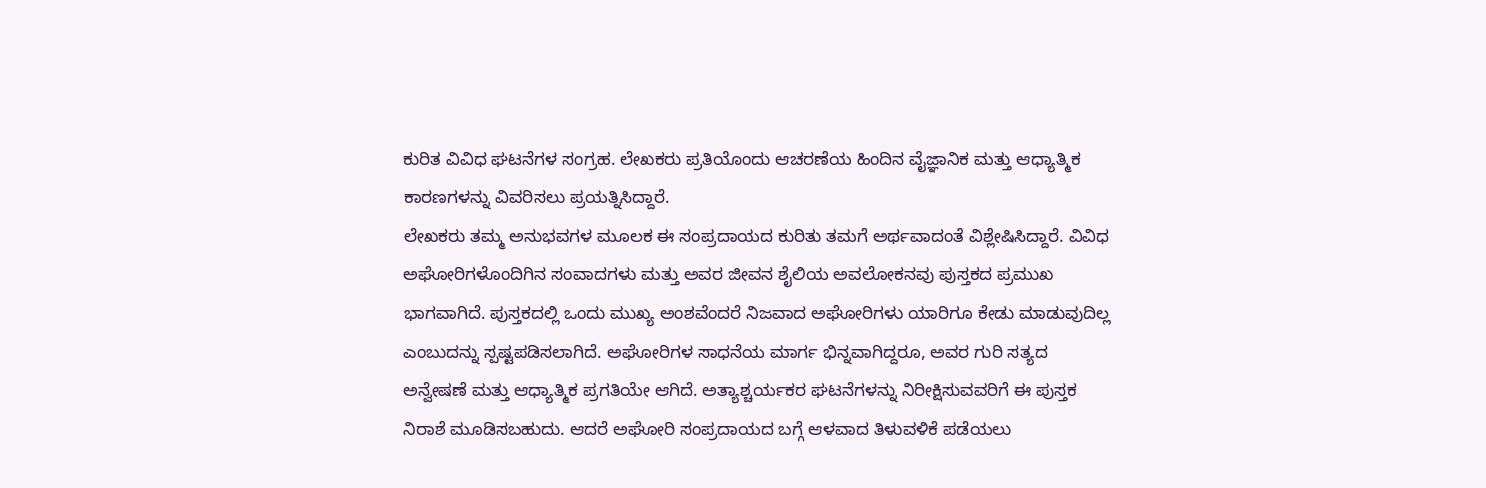ಕುರಿತ ವಿವಿಧ ಘಟನೆಗಳ ಸಂಗ್ರಹ. ಲೇಖಕರು ಪ್ರತಿಯೊಂದು ಆಚರಣೆಯ ಹಿಂದಿನ ವೈಜ್ಞಾನಿಕ ಮತ್ತು ಆಧ್ಯಾತ್ಮಿಕ ಕಾರಣಗಳನ್ನು ವಿವರಿಸಲು ಪ್ರಯತ್ನಿಸಿದ್ದಾರೆ.
ಲೇಖಕರು ತಮ್ಮ ಅನುಭವಗಳ ಮೂಲಕ ಈ ಸಂಪ್ರದಾಯದ ಕುರಿತು ತಮಗೆ ಅರ್ಥವಾದಂತೆ ವಿಶ್ಲೇಷಿಸಿದ್ದಾರೆ. ವಿವಿಧ ಅಘೋರಿಗಳೊಂದಿಗಿನ ಸಂವಾದಗಳು ಮತ್ತು ಅವರ ಜೀವನ ಶೈಲಿಯ ಅವಲೋಕನವು ಪುಸ್ತಕದ ಪ್ರಮುಖ ಭಾಗವಾಗಿದೆ. ಪುಸ್ತಕದಲ್ಲಿ ಒಂದು ಮುಖ್ಯ ಅಂಶವೆಂದರೆ ನಿಜವಾದ ಅಘೋರಿಗಳು ಯಾರಿಗೂ ಕೇಡು ಮಾಡುವುದಿಲ್ಲ ಎಂಬುದನ್ನು ಸ್ಪಷ್ಟಪಡಿಸಲಾಗಿದೆ. ಅಘೋರಿಗಳ ಸಾಧನೆಯ ಮಾರ್ಗ ಭಿನ್ನವಾಗಿದ್ದರೂ, ಅವರ ಗುರಿ ಸತ್ಯದ ಅನ್ವೇಷಣೆ ಮತ್ತು ಆಧ್ಯಾತ್ಮಿಕ ಪ್ರಗತಿಯೇ ಆಗಿದೆ. ಅತ್ಯಾಶ್ಚರ್ಯಕರ ಘಟನೆಗಳನ್ನು ನಿರೀಕ್ಷಿಸುವವರಿಗೆ ಈ ಪುಸ್ತಕ ನಿರಾಶೆ ಮೂಡಿಸಬಹುದು. ಆದರೆ ಅಘೋರಿ ಸಂಪ್ರದಾಯದ ಬಗ್ಗೆ ಆಳವಾದ ತಿಳುವಳಿಕೆ ಪಡೆಯಲು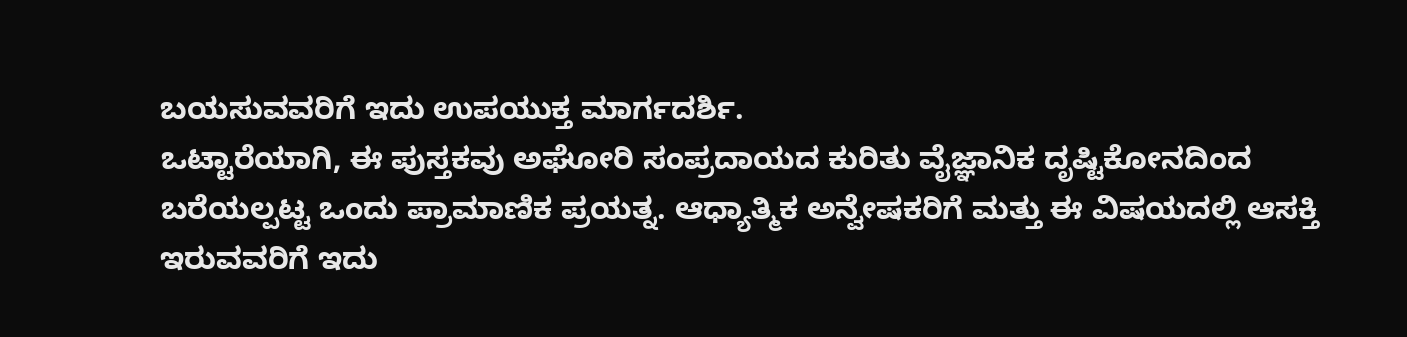ಬಯಸುವವರಿಗೆ ಇದು ಉಪಯುಕ್ತ ಮಾರ್ಗದರ್ಶಿ.
ಒಟ್ಟಾರೆಯಾಗಿ, ಈ ಪುಸ್ತಕವು ಅಘೋರಿ ಸಂಪ್ರದಾಯದ ಕುರಿತು ವೈಜ್ಞಾನಿಕ ದೃಷ್ಟಿಕೋನದಿಂದ ಬರೆಯಲ್ಪಟ್ಟ ಒಂದು ಪ್ರಾಮಾಣಿಕ ಪ್ರಯತ್ನ. ಆಧ್ಯಾತ್ಮಿಕ ಅನ್ವೇಷಕರಿಗೆ ಮತ್ತು ಈ ವಿಷಯದಲ್ಲಿ ಆಸಕ್ತಿ ಇರುವವರಿಗೆ ಇದು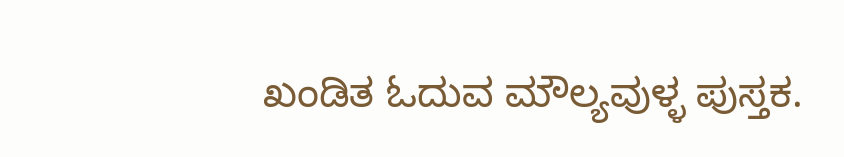ಖಂಡಿತ ಓದುವ ಮೌಲ್ಯವುಳ್ಳ ಪುಸ್ತಕ.